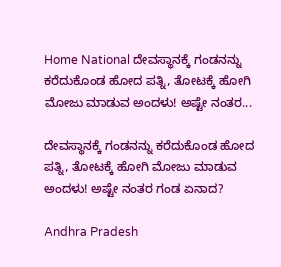Home National ದೇವಸ್ಥಾನಕ್ಕೆ ಗಂಡನನ್ನು ಕರೆದುಕೊಂಡ ಹೋದ ಪತ್ನಿ, ತೋಟಕ್ಕೆ ಹೋಗಿ ಮೋಜು ಮಾಡುವ ಅಂದಳು! ಅಷ್ಟೇ ನಂತರ...

ದೇವಸ್ಥಾನಕ್ಕೆ ಗಂಡನನ್ನು ಕರೆದುಕೊಂಡ ಹೋದ ಪತ್ನಿ, ತೋಟಕ್ಕೆ ಹೋಗಿ ಮೋಜು ಮಾಡುವ ಅಂದಳು! ಅಷ್ಟೇ ನಂತರ ಗಂಡ ಏನಾದ?

Andhra Pradesh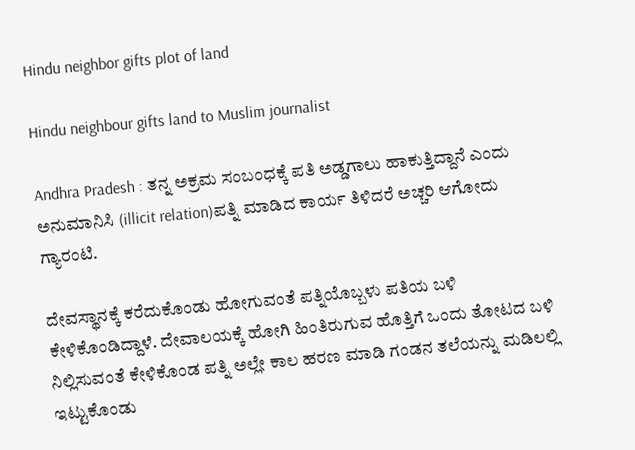Hindu neighbor gifts plot of land

Hindu neighbour gifts land to Muslim journalist

Andhra Pradesh : ತನ್ನ ಅಕ್ರಮ ಸಂಬಂಧಕ್ಕೆ ಪತಿ ಅಡ್ಡಗಾಲು ಹಾಕುತ್ತಿದ್ದಾನೆ ಎಂದು ಅನುಮಾನಿಸಿ (illicit relation)ಪತ್ನಿ ಮಾಡಿದ ಕಾರ್ಯ ತಿಳಿದರೆ ಅಚ್ಚರಿ ಆಗೋದು ಗ್ಯಾರಂಟಿ.

ದೇವಸ್ಥಾನಕ್ಕೆ ಕರೆದುಕೊಂಡು ಹೋಗುವಂತೆ ಪತ್ನಿಯೊಬ್ಬಳು ಪತಿಯ ಬಳಿ ಕೇಳಿಕೊಂಡಿದ್ದಾಳೆ. ದೇವಾಲಯಕ್ಕೆ ಹೋಗಿ ಹಿಂತಿರುಗುವ ಹೊತ್ತಿಗೆ ಒಂದು ತೋಟದ ಬಳಿ ನಿಲ್ಲಿಸುವಂತೆ ಕೇಳಿಕೊಂಡ ಪತ್ನಿ ಅಲ್ಲೇ ಕಾಲ ಹರಣ ಮಾಡಿ ಗಂಡನ ತಲೆಯನ್ನು ಮಡಿಲಲ್ಲಿ ಇಟ್ಟುಕೊಂಡು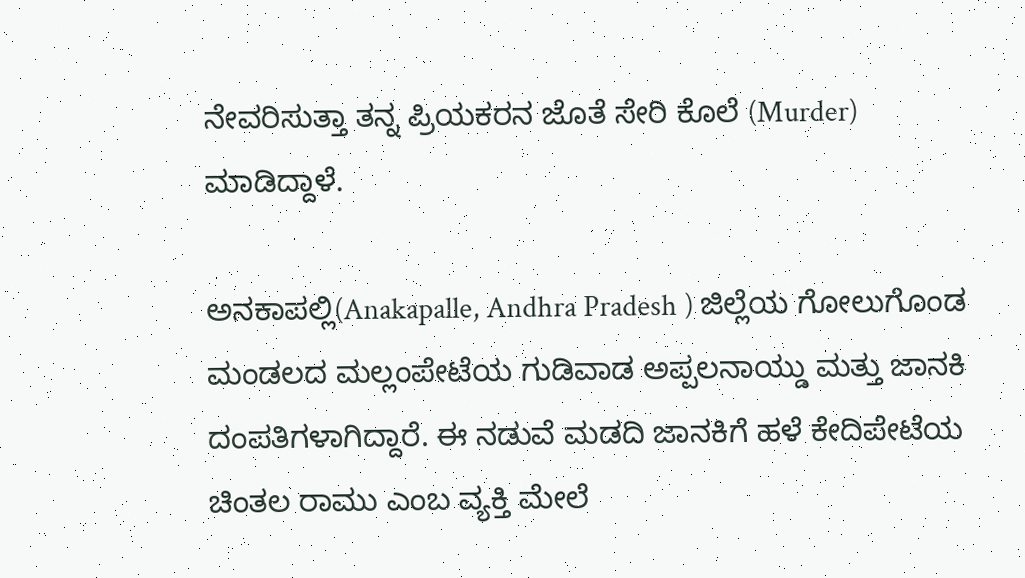ನೇವರಿಸುತ್ತಾ ತನ್ನ ಪ್ರಿಯಕರನ ಜೊತೆ ಸೇರಿ ಕೊಲೆ (Murder) ಮಾಡಿದ್ದಾಳೆ.

ಅನಕಾಪಲ್ಲಿ(Anakapalle, Andhra Pradesh ) ಜಿಲ್ಲೆಯ ಗೋಲುಗೊಂಡ ಮಂಡಲದ ಮಲ್ಲಂಪೇಟೆಯ ಗುಡಿವಾಡ ಅಪ್ಪಲನಾಯ್ಡು ಮತ್ತು ಜಾನಕಿ ದಂಪತಿಗಳಾಗಿದ್ದಾರೆ. ಈ ನಡುವೆ ಮಡದಿ ಜಾನಕಿಗೆ ಹಳೆ ಕೇದಿಪೇಟೆಯ ಚಿಂತಲ ರಾಮು ಎಂಬ ವ್ಯಕ್ತಿ ಮೇಲೆ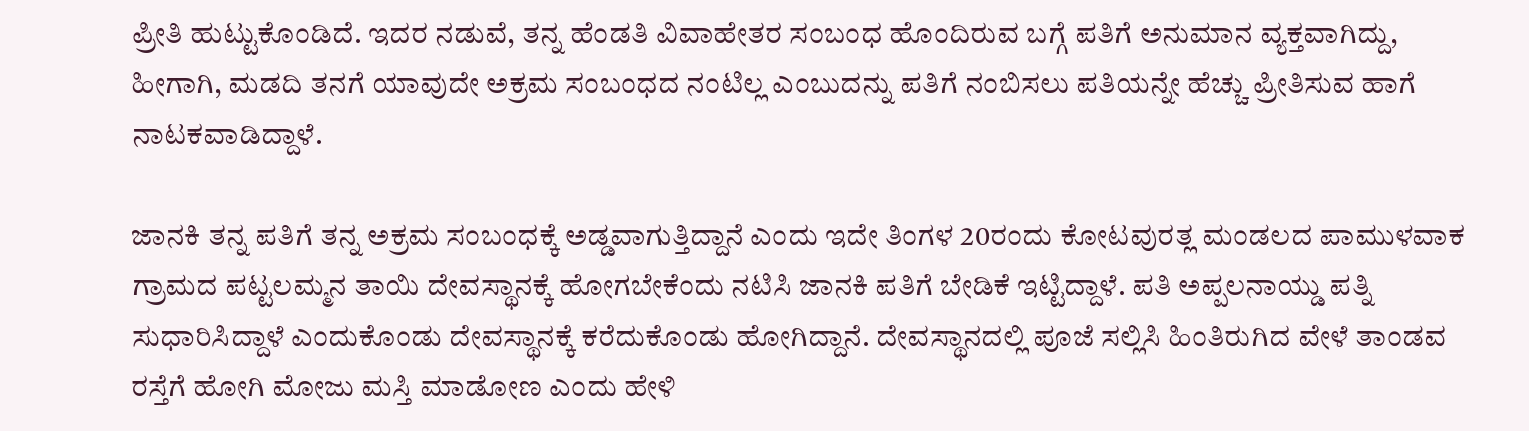ಪ್ರೀತಿ ಹುಟ್ಟುಕೊಂಡಿದೆ. ಇದರ ನಡುವೆ, ತನ್ನ ಹೆಂಡತಿ ವಿವಾಹೇತರ ಸಂಬಂಧ ಹೊಂದಿರುವ ಬಗ್ಗೆ ಪತಿಗೆ ಅನುಮಾನ ವ್ಯಕ್ತವಾಗಿದ್ದು, ಹೀಗಾಗಿ, ಮಡದಿ ತನಗೆ ಯಾವುದೇ ಅಕ್ರಮ ಸಂಬಂಧದ ನಂಟಿಲ್ಲ ಎಂಬುದನ್ನು ಪತಿಗೆ ನಂಬಿಸಲು ಪತಿಯನ್ನೇ ಹೆಚ್ಚು ಪ್ರೀತಿಸುವ ಹಾಗೆ ನಾಟಕವಾಡಿದ್ದಾಳೆ.

ಜಾನಕಿ ತನ್ನ ಪತಿಗೆ ತನ್ನ ಅಕ್ರಮ ಸಂಬಂಧಕ್ಕೆ ಅಡ್ಡವಾಗುತ್ತಿದ್ದಾನೆ ಎಂದು ಇದೇ ತಿಂಗಳ 20ರಂದು ಕೋಟವುರತ್ಲ ಮಂಡಲದ ಪಾಮುಳವಾಕ ಗ್ರಾಮದ ಪಟ್ಟಲಮ್ಮನ ತಾಯಿ ದೇವಸ್ಥಾನಕ್ಕೆ ಹೋಗಬೇಕೆಂದು ನಟಿಸಿ ಜಾನಕಿ ಪತಿಗೆ ಬೇಡಿಕೆ ಇಟ್ಟಿದ್ದಾಳೆ. ಪತಿ ಅಪ್ಪಲನಾಯ್ಡು ಪತ್ನಿ ಸುಧಾರಿಸಿದ್ದಾಳೆ ಎಂದುಕೊಂಡು ದೇವಸ್ಥಾನಕ್ಕೆ ಕರೆದುಕೊಂಡು ಹೋಗಿದ್ದಾನೆ. ದೇವಸ್ಥಾನದಲ್ಲಿ ಪೂಜೆ ಸಲ್ಲಿಸಿ ಹಿಂತಿರುಗಿದ ವೇಳೆ ತಾಂಡವ ರಸ್ತೆಗೆ ಹೋಗಿ ಮೋಜು ಮಸ್ತಿ ಮಾಡೋಣ ಎಂದು ಹೇಳಿ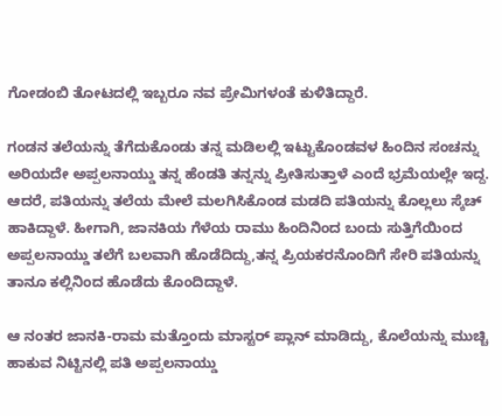ಗೋಡಂಬಿ ತೋಟದಲ್ಲಿ ಇಬ್ಬರೂ ನವ ಪ್ರೇಮಿಗಳಂತೆ ಕುಳಿತಿದ್ದಾರೆ.

ಗಂಡನ ತಲೆಯನ್ನು ತೆಗೆದುಕೊಂಡು ತನ್ನ ಮಡಿಲಲ್ಲಿ ಇಟ್ಟುಕೊಂಡವಳ ಹಿಂದಿನ ಸಂಚನ್ನು ಅರಿಯದೇ ಅಪ್ಪಲನಾಯ್ಡು ತನ್ನ ಹೆಂಡತಿ ತನ್ನನ್ನು ಪ್ರೀತಿಸುತ್ತಾಳೆ ಎಂದೆ ಭ್ರಮೆಯಲ್ಲೇ ಇದ್ದ. ಆದರೆ, ಪತಿಯನ್ನು ತಲೆಯ ಮೇಲೆ ಮಲಗಿಸಿಕೊಂಡ ಮಡದಿ ಪತಿಯನ್ನು ಕೊಲ್ಲಲು ಸ್ಕೆಚ್ ಹಾಕಿದ್ದಾಳೆ. ಹೀಗಾಗಿ, ಜಾನಕಿಯ ಗೆಳೆಯ ರಾಮು ಹಿಂದಿನಿಂದ ಬಂದು ಸುತ್ತಿಗೆಯಿಂದ ಅಪ್ಪಲನಾಯ್ಡು ತಲೆಗೆ ಬಲವಾಗಿ ಹೊಡೆದಿದ್ದು,ತನ್ನ ಪ್ರಿಯಕರನೊಂದಿಗೆ ಸೇರಿ ಪತಿಯನ್ನು ತಾನೂ ಕಲ್ಲಿನಿಂದ ಹೊಡೆದು ಕೊಂದಿದ್ದಾಳೆ.

ಆ ನಂತರ ಜಾನಕಿ-ರಾಮ ಮತ್ತೊಂದು ಮಾಸ್ಟರ್ ಪ್ಲಾನ್ ಮಾಡಿದ್ದು, ಕೊಲೆಯನ್ನು ಮುಚ್ಚಿ ಹಾಕುವ ನಿಟ್ಟಿನಲ್ಲಿ ಪತಿ ಅಪ್ಪಲನಾಯ್ಡು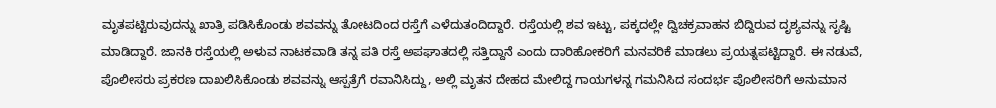ಮೃತಪಟ್ಟಿರುವುದನ್ನು ಖಾತ್ರಿ ಪಡಿಸಿಕೊಂಡು ಶವವನ್ನು ತೋಟದಿಂದ ರಸ್ತೆಗೆ ಎಳೆದುತಂದಿದ್ದಾರೆ. ರಸ್ತೆಯಲ್ಲಿ ಶವ ಇಟ್ಟು, ಪಕ್ಕದಲ್ಲೇ ದ್ವಿಚಕ್ರವಾಹನ ಬಿದ್ದಿರುವ ದೃಶ್ಯವನ್ನು ಸೃಷ್ಟಿ ಮಾಡಿದ್ದಾರೆ. ಜಾನಕಿ ರಸ್ತೆಯಲ್ಲಿ ಅಳುವ ನಾಟಕವಾಡಿ ತನ್ನ ಪತಿ ರಸ್ತೆ ಅಪಘಾತದಲ್ಲಿ ಸತ್ತಿದ್ದಾನೆ ಎಂದು ದಾರಿಹೋಕರಿಗೆ ಮನವರಿಕೆ ಮಾಡಲು ಪ್ರಯತ್ನಪಟ್ಟಿದ್ದಾರೆ. ಈ ನಡುವೆ, ಪೊಲೀಸರು ಪ್ರಕರಣ ದಾಖಲಿಸಿಕೊಂಡು ಶವವನ್ನು ಆಸ್ಪತ್ರೆಗೆ ರವಾನಿಸಿದ್ದು, ಅಲ್ಲಿ ಮೃತನ ದೇಹದ ಮೇಲಿದ್ದ ಗಾಯಗಳನ್ನ ಗಮನಿಸಿದ ಸಂದರ್ಭ ಪೊಲೀಸರಿಗೆ ಅನುಮಾನ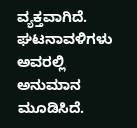ವ್ಯಕ್ತವಾಗಿದೆ. ಘಟನಾವಳಿಗಳು ಅವರಲ್ಲಿ ಅನುಮಾನ ಮೂಡಿಸಿದೆ.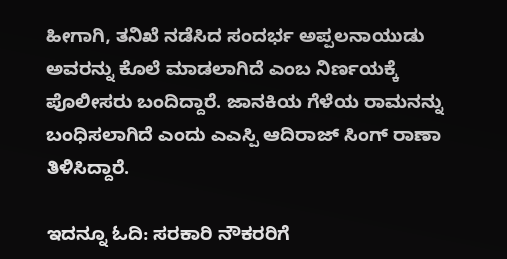ಹೀಗಾಗಿ, ತನಿಖೆ ನಡೆಸಿದ ಸಂದರ್ಭ ಅಪ್ಪಲನಾಯುಡು ಅವರನ್ನು ಕೊಲೆ ಮಾಡಲಾಗಿದೆ ಎಂಬ ನಿರ್ಣಯಕ್ಕೆ ಪೊಲೀಸರು ಬಂದಿದ್ದಾರೆ. ಜಾನಕಿಯ ಗೆಳೆಯ ರಾಮನನ್ನು ಬಂಧಿಸಲಾಗಿದೆ ಎಂದು ಎಎಸ್ಪಿ ಆದಿರಾಜ್ ಸಿಂಗ್ ರಾಣಾ ತಿಳಿಸಿದ್ದಾರೆ.

ಇದನ್ನೂ ಓದಿ: ಸರಕಾರಿ ನೌಕರರಿಗೆ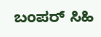ಬಂಪರ್‌ ಸಿಹಿ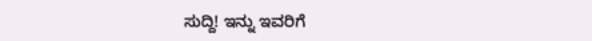ಸುದ್ದಿ! ಇನ್ನು ಇವರಿಗೆ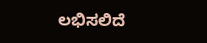ಲಭಿಸಲಿದೆ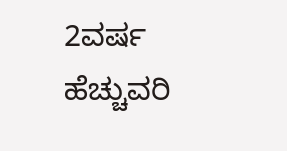2ವರ್ಷ ಹೆಚ್ಚುವರಿ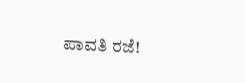ಪಾವತಿ ರಜೆ!